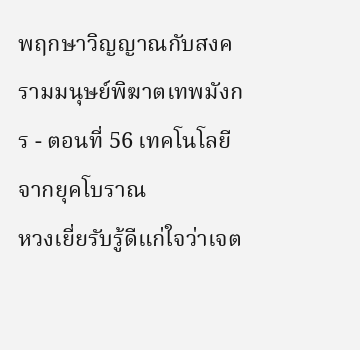พฤกษาวิญญาณกับสงครามมนุษย์พิฆาตเทพมังกร - ตอนที่ 56 เทคโนโลยีจากยุคโบราณ
หวงเยี่ยรับรู้ดีแก่ใจว่าเจต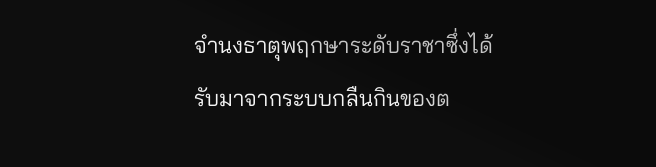จำนงธาตุพฤกษาระดับราชาซึ่งได้รับมาจากระบบกลืนกินของต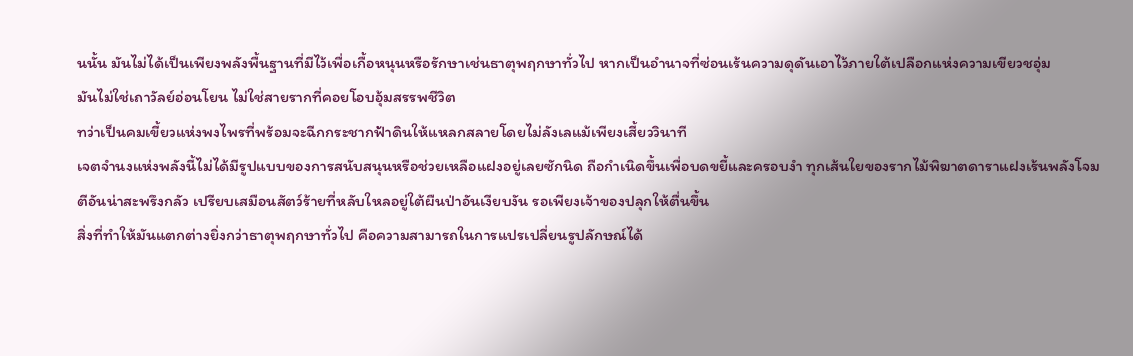นนั้น มันไม่ได้เป็นเพียงพลังพื้นฐานที่มีไว้เพื่อเกื้อหนุนหรือรักษาเช่นธาตุพฤกษาทั่วไป หากเป็นอำนาจที่ซ่อนเร้นความดุดันเอาไว้ภายใต้เปลือกแห่งความเขียวชอุ่ม
มันไม่ใช่เถาวัลย์อ่อนโยน ไม่ใช่สายรากที่คอยโอบอุ้มสรรพชีวิต
ทว่าเป็นคมเขี้ยวแห่งพงไพรที่พร้อมจะฉีกกระชากฟ้าดินให้แหลกสลายโดยไม่ลังเลแม้เพียงเสี้ยววินาที
เจตจำนงแห่งพลังนี้ไม่ได้มีรูปแบบของการสนับสนุนหรือช่วยเหลือแฝงอยู่เลยซักนิด ถือกำเนิดขึ้นเพื่อบดขยี้และครอบงำ ทุกเส้นใยของรากไม้พิฆาตดาราแฝงเร้นพลังโจมตีอันน่าสะพรึงกลัว เปรียบเสมือนสัตว์ร้ายที่หลับใหลอยู่ใต้ผืนป่าอันเงียบงัน รอเพียงเจ้าของปลุกให้ตื่นขึ้น
สิ่งที่ทำให้มันแตกต่างยิ่งกว่าธาตุพฤกษาทั่วไป คือความสามารถในการแปรเปลี่ยนรูปลักษณ์ได้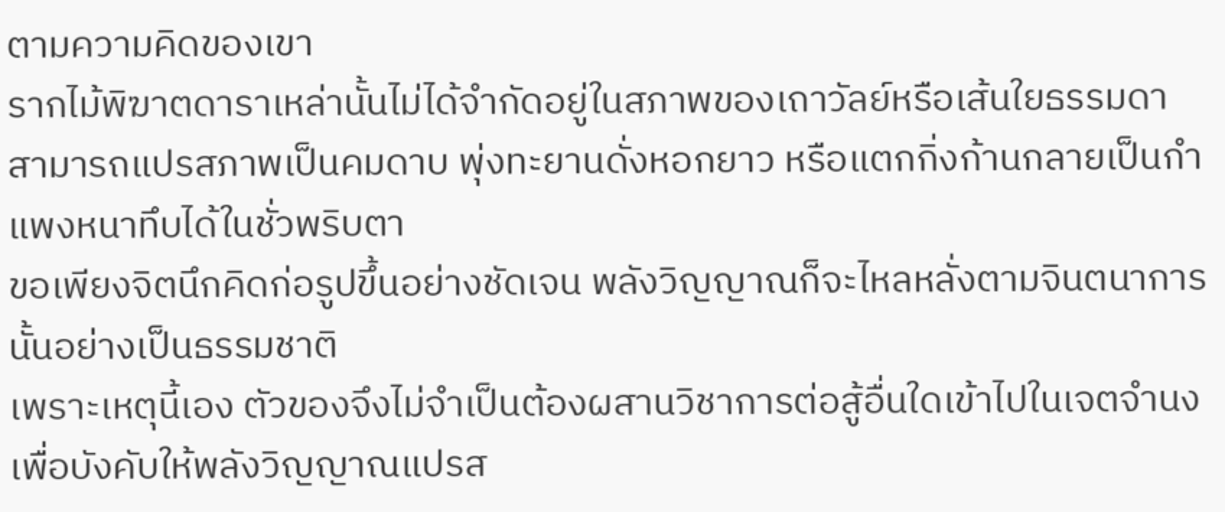ตามความคิดของเขา
รากไม้พิฆาตดาราเหล่านั้นไม่ได้จำกัดอยู่ในสภาพของเถาวัลย์หรือเส้นใยธรรมดา
สามารถแปรสภาพเป็นคมดาบ พุ่งทะยานดั่งหอกยาว หรือแตกกิ่งก้านกลายเป็นกำแพงหนาทึบได้ในชั่วพริบตา
ขอเพียงจิตนึกคิดก่อรูปขึ้นอย่างชัดเจน พลังวิญญาณก็จะไหลหลั่งตามจินตนาการนั้นอย่างเป็นธรรมชาติ
เพราะเหตุนี้เอง ตัวของจึงไม่จำเป็นต้องผสานวิชาการต่อสู้อื่นใดเข้าไปในเจตจำนงเพื่อบังคับให้พลังวิญญาณแปรส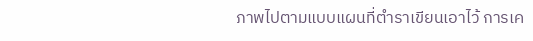ภาพไปตามแบบแผนที่ตำราเขียนเอาไว้ การเค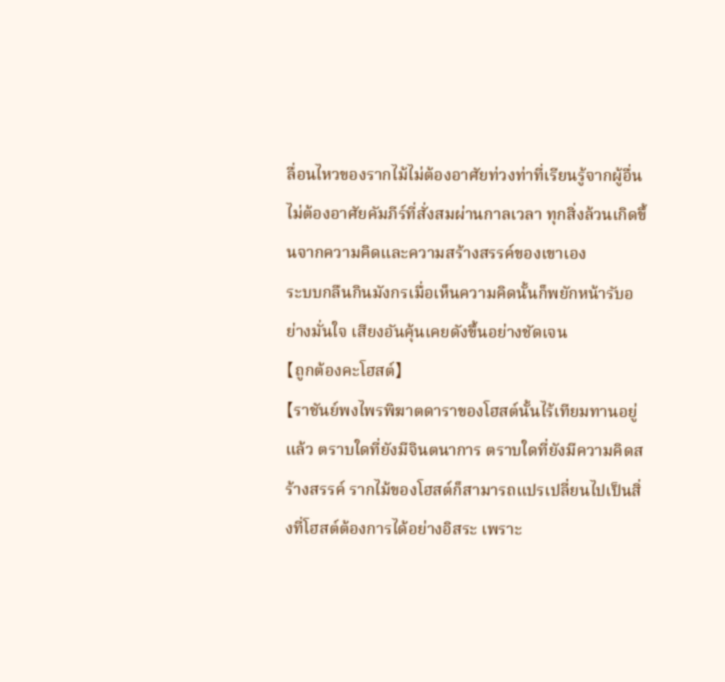ลื่อนไหวของรากไม้ไม่ต้องอาศัยท่วงท่าที่เรียนรู้จากผู้อื่น
ไม่ต้องอาศัยคัมภีร์ที่สั่งสมผ่านกาลเวลา ทุกสิ่งล้วนเกิดขึ้นจากความคิดและความสร้างสรรค์ของเขาเอง
ระบบกลืนกินมังกรเมื่อเห็นความคิดนั้นก็พยักหน้ารับอย่างมั่นใจ เสียงอันคุ้นเคยดังขึ้นอย่างชัดเจน
【ถูกต้องคะโฮสต์】
【ราชันย์พงไพรพิฆาตดาราของโฮสต์นั้นไร้เทียมทานอยู่แล้ว ตราบใดที่ยังมีจินตนาการ ตราบใดที่ยังมีความคิดสร้างสรรค์ รากไม้ของโฮสต์ก็สามารถแปรเปลี่ยนไปเป็นสิ่งที่โฮสต์ต้องการได้อย่างอิสระ เพราะ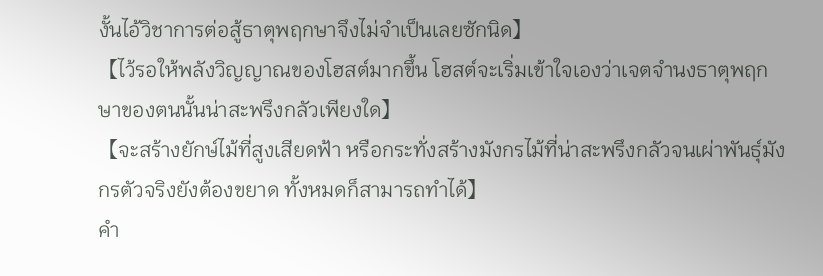งั้นไอ้วิชาการต่อสู้ธาตุพฤกษาจึงไม่จำเป็นเลยซักนิด】
【ไว้รอให้พลังวิญญาณของโฮสต์มากขึ้น โฮสต์จะเริ่มเข้าใจเองว่าเจตจำนงธาตุพฤกษาของตนนั้นน่าสะพรึงกลัวเพียงใด】
【จะสร้างยักษ์ไม้ที่สูงเสียดฟ้า หรือกระทั่งสร้างมังกรไม้ที่น่าสะพรึงกลัวจนเผ่าพันธุ์มังกรตัวจริงยังต้องขยาด ทั้งหมดก็สามารถทำได้】
คำ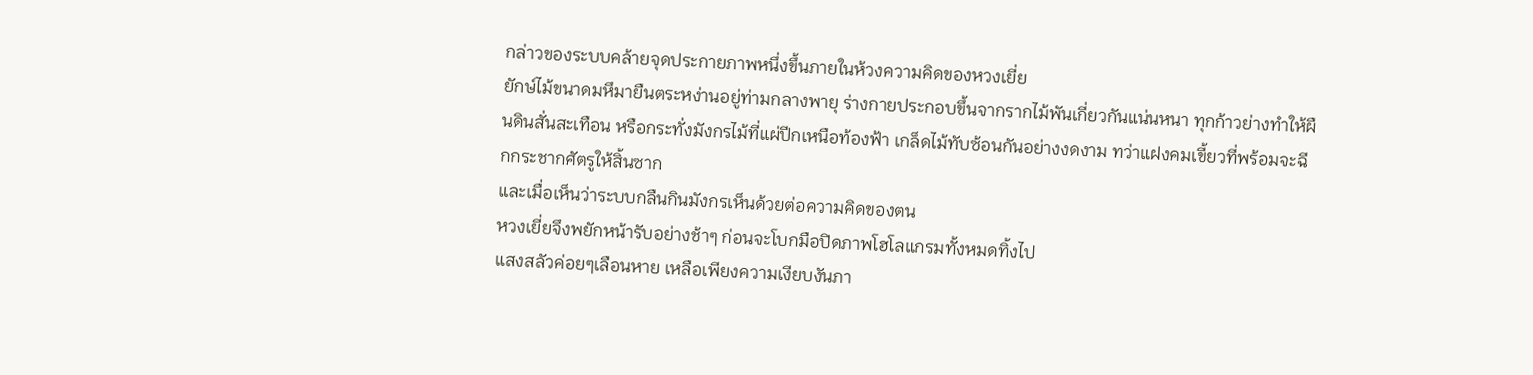กล่าวของระบบคล้ายจุดประกายภาพหนึ่งขึ้นภายในห้วงความคิดของหวงเยี่ย
ยักษ์ไม้ขนาดมหึมายืนตระหง่านอยู่ท่ามกลางพายุ ร่างกายประกอบขึ้นจากรากไม้พันเกี่ยวกันแน่นหนา ทุกก้าวย่างทำให้ผืนดินสั่นสะเทือน หรือกระทั่งมังกรไม้ที่แผ่ปีกเหนือท้องฟ้า เกล็ดไม้ทับซ้อนกันอย่างงดงาม ทว่าแฝงคมเขี้ยวที่พร้อมจะฉีกกระชากศัตรูให้สิ้นซาก
และเมื่อเห็นว่าระบบกลืนกินมังกรเห็นด้วยต่อความคิดของตน
หวงเยี่ยจึงพยักหน้ารับอย่างช้าๆ ก่อนจะโบกมือปิดภาพโฮโลแกรมทั้งหมดทิ้งไป
แสงสลัวค่อยๆเลือนหาย เหลือเพียงความเงียบงันภา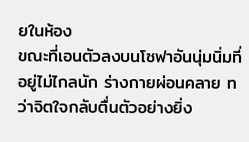ยในห้อง
ขณะที่เอนตัวลงบนโซฟาอันนุ่มนิ่มที่อยู่ไม่ไกลนัก ร่างกายผ่อนคลาย ทว่าจิตใจกลับตื่นตัวอย่างยิ่ง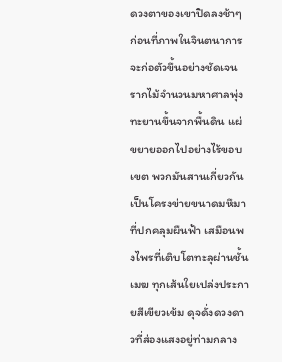ดวงตาของเขาปิดลงช้าๆ ก่อนที่ภาพในจินตนาการจะก่อตัวขึ้นอย่างชัดเจน
รากไม้จำนวนมหาศาลพุ่งทะยานขึ้นจากพื้นดิน แผ่ขยายออกไปอย่างไร้ขอบเขต พวกมันสานเกี่ยวกันเป็นโครงข่ายขนาดมหึมาที่ปกคลุมผืนฟ้า เสมือนพงไพรที่เติบโตทะลุผ่านชั้นเมฆ ทุกเส้นใยเปล่งประกายสีเขียวเข้ม ดุจดั่งดวงดาวที่ส่องแสงอยู่ท่ามกลาง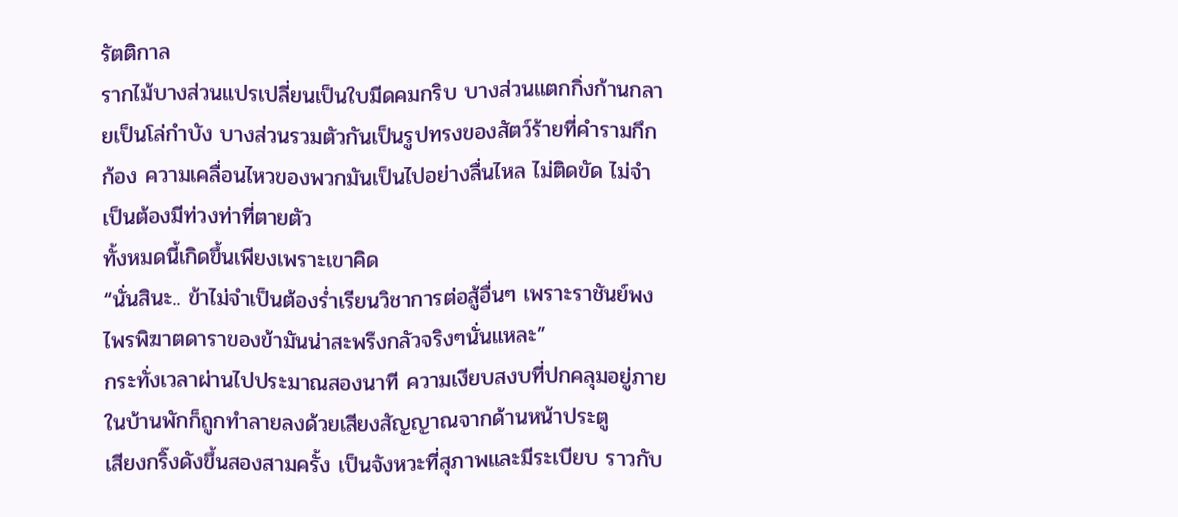รัตติกาล
รากไม้บางส่วนแปรเปลี่ยนเป็นใบมีดคมกริบ บางส่วนแตกกิ่งก้านกลายเป็นโล่กำบัง บางส่วนรวมตัวกันเป็นรูปทรงของสัตว์ร้ายที่คำรามกึกก้อง ความเคลื่อนไหวของพวกมันเป็นไปอย่างลื่นไหล ไม่ติดขัด ไม่จำเป็นต้องมีท่วงท่าที่ตายตัว
ทั้งหมดนี้เกิดขึ้นเพียงเพราะเขาคิด
“นั่นสินะ.. ข้าไม่จำเป็นต้องร่ำเรียนวิชาการต่อสู้อื่นๆ เพราะราชันย์พงไพรพิฆาตดาราของข้ามันน่าสะพรึงกลัวจริงๆนั่นแหละ”
กระทั่งเวลาผ่านไปประมาณสองนาที ความเงียบสงบที่ปกคลุมอยู่ภายในบ้านพักก็ถูกทำลายลงด้วยเสียงสัญญาณจากด้านหน้าประตู
เสียงกริ๊งดังขึ้นสองสามครั้ง เป็นจังหวะที่สุภาพและมีระเบียบ ราวกับ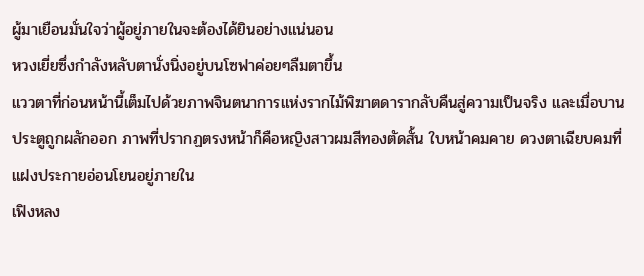ผู้มาเยือนมั่นใจว่าผู้อยู่ภายในจะต้องได้ยินอย่างแน่นอน
หวงเยี่ยซึ่งกำลังหลับตานั่งนิ่งอยู่บนโซฟาค่อยๆลืมตาขึ้น
แววตาที่ก่อนหน้านี้เต็มไปด้วยภาพจินตนาการแห่งรากไม้พิฆาตดารากลับคืนสู่ความเป็นจริง และเมื่อบานประตูถูกผลักออก ภาพที่ปรากฏตรงหน้าก็คือหญิงสาวผมสีทองตัดสั้น ใบหน้าคมคาย ดวงตาเฉียบคมที่แฝงประกายอ่อนโยนอยู่ภายใน
เฟิงหลง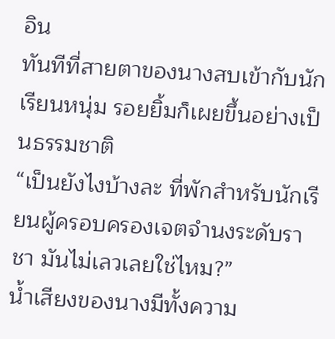อิน
ทันทีที่สายตาของนางสบเข้ากับนักเรียนหนุ่ม รอยยิ้มก็เผยขึ้นอย่างเป็นธรรมชาติ
“เป็นยังไงบ้างละ ที่พักสำหรับนักเรียนผู้ครอบครองเจตจำนงระดับราชา มันไม่เลวเลยใช่ไหม?”
น้ำเสียงของนางมีทั้งความ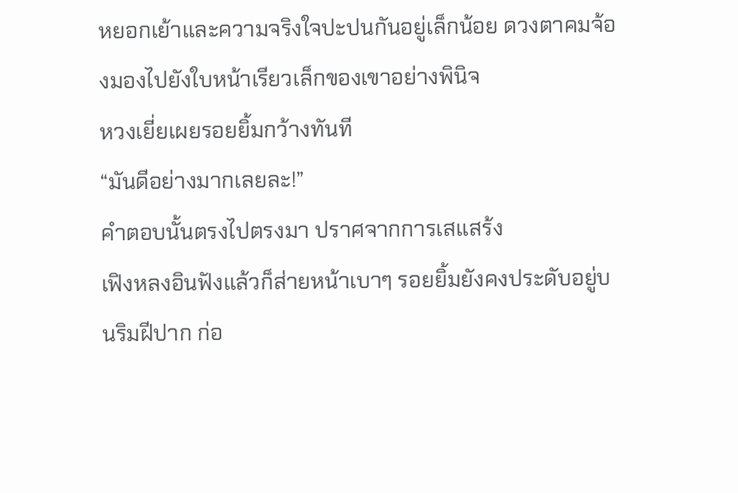หยอกเย้าและความจริงใจปะปนกันอยู่เล็กน้อย ดวงตาคมจ้องมองไปยังใบหน้าเรียวเล็กของเขาอย่างพินิจ
หวงเยี่ยเผยรอยยิ้มกว้างทันที
“มันดีอย่างมากเลยละ!”
คำตอบนั้นตรงไปตรงมา ปราศจากการเสแสร้ง
เฟิงหลงอินฟังแล้วก็ส่ายหน้าเบาๆ รอยยิ้มยังคงประดับอยู่บนริมฝีปาก ก่อ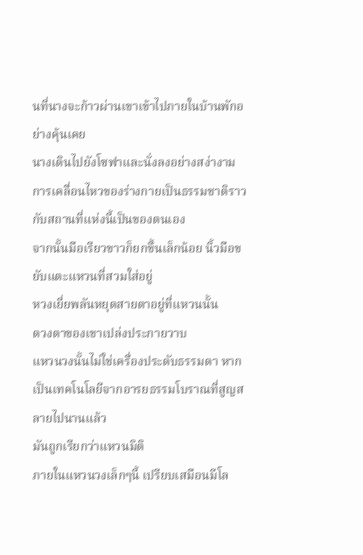นที่นางจะก้าวผ่านเขาเข้าไปภายในบ้านพักอย่างคุ้นเคย
นางเดินไปยังโซฟาและนั่งลงอย่างสง่างาม การเคลื่อนไหวของร่างกายเป็นธรรมชาติราวกับสถานที่แห่งนี้เป็นของตนเอง
จากนั้นมือเรียวขาวก็ยกขึ้นเล็กน้อย นิ้วมือขยับแตะแหวนที่สวมใส่อยู่
หวงเยี่ยพลันหยุดสายตาอยู่ที่แหวนนั้น
ดวงตาของเขาเปล่งประกายวาบ
แหวนวงนั้นไม่ใช่เครื่องประดับธรรมดา หากเป็นเทคโนโลยีจากอารยธรรมโบราณที่สูญสลายไปนานแล้ว
มันถูกเรียกว่าแหวนมิติ
ภายในแหวนวงเล็กๆนี้ เปรียบเสมือนมีโล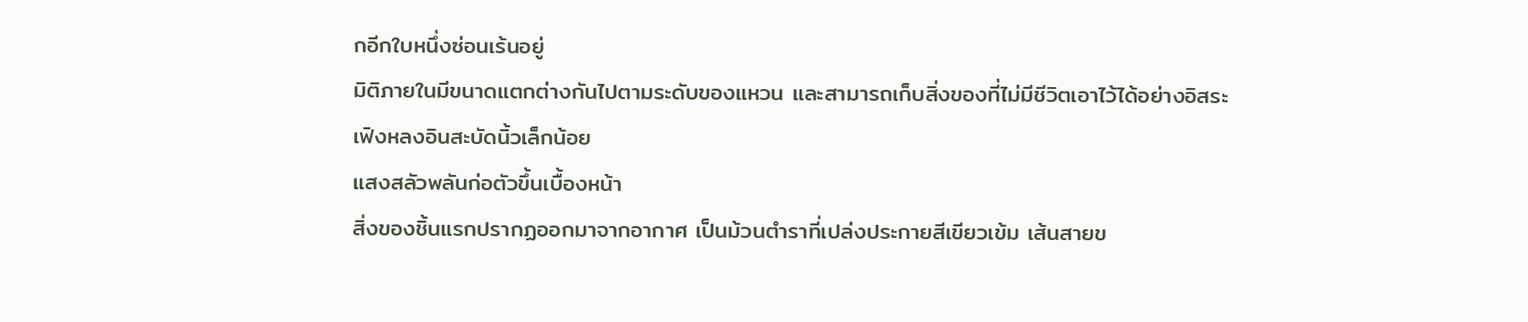กอีกใบหนึ่งซ่อนเร้นอยู่
มิติภายในมีขนาดแตกต่างกันไปตามระดับของแหวน และสามารถเก็บสิ่งของที่ไม่มีชีวิตเอาไว้ได้อย่างอิสระ
เฟิงหลงอินสะบัดนิ้วเล็กน้อย
แสงสลัวพลันก่อตัวขึ้นเบื้องหน้า
สิ่งของชิ้นแรกปรากฏออกมาจากอากาศ เป็นม้วนตำราที่เปล่งประกายสีเขียวเข้ม เส้นสายข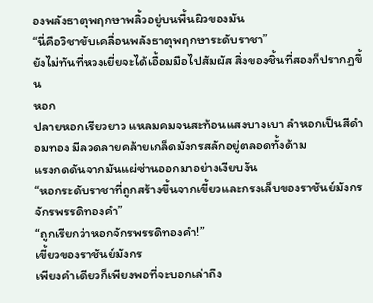องพลังธาตุพฤกษาพลิ้วอยู่บนพื้นผิวของมัน
“นี่คือวิชาขับเคลื่อนพลังธาตุพฤกษาระดับราชา”
ยังไม่ทันที่หวงเยี่ยจะได้เอื้อมมือไปสัมผัส สิ่งของชิ้นที่สองก็ปรากฏขึ้น
หอก
ปลายหอกเรียวยาว แหลมคมจนสะท้อนแสงบางเบา ลำหอกเป็นสีดำอมทอง มีลวดลายคล้ายเกล็ดมังกรสลักอยู่ตลอดทั้งด้าม
แรงกดดันจากมันแผ่ซ่านออกมาอย่างเงียบงัน
“หอกระดับราชาที่ถูกสร้างขึ้นจากเขี้ยวและกรงเล็บของราชันย์มังกรจักรพรรดิทองคำ”
“ถูกเรียกว่าหอกจักรพรรดิทองคำ!”
เขี้ยวของราชันย์มังกร
เพียงคำเดียวก็เพียงพอที่จะบอกเล่าถึง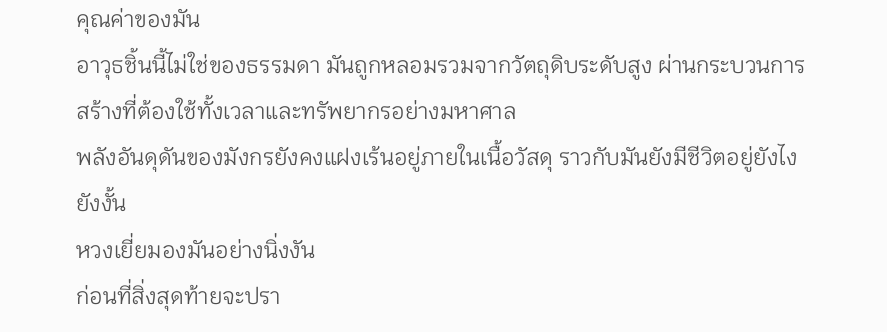คุณค่าของมัน
อาวุธชิ้นนี้ไม่ใช่ของธรรมดา มันถูกหลอมรวมจากวัตถุดิบระดับสูง ผ่านกระบวนการสร้างที่ต้องใช้ทั้งเวลาและทรัพยากรอย่างมหาศาล
พลังอันดุดันของมังกรยังคงแฝงเร้นอยู่ภายในเนื้อวัสดุ ราวกับมันยังมีชีวิตอยู่ยังไงยังงั้น
หวงเยี่ยมองมันอย่างนิ่งงัน
ก่อนที่สิ่งสุดท้ายจะปรา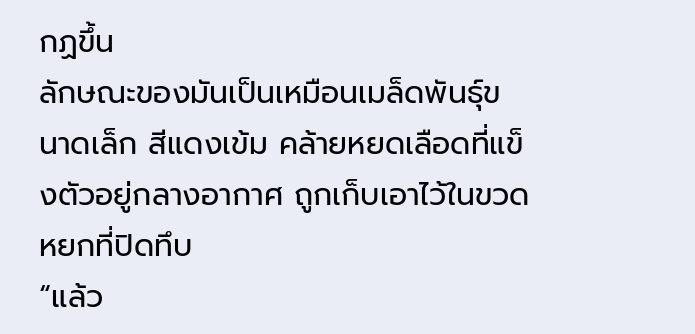กฏขึ้น
ลักษณะของมันเป็นเหมือนเมล็ดพันธุ์ขนาดเล็ก สีแดงเข้ม คล้ายหยดเลือดที่แข็งตัวอยู่กลางอากาศ ถูกเก็บเอาไว้ในขวดหยกที่ปิดทึบ
“แล้ว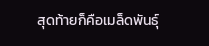สุดท้ายก็คือเมล็ดพันธุ์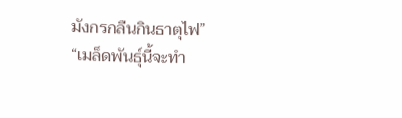มังกรกลืนกินธาตุไฟ”
“เมล็ดพันธุ์นี้จะทำ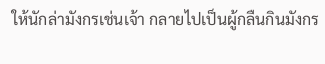ให้นักล่ามังกรเช่นเจ้า กลายไปเป็นผู้กลืนกินมังกร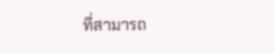ที่สามารถ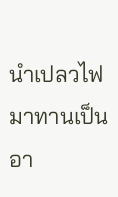นำเปลวไฟมาทานเป็นอา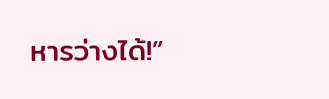หารว่างได้!”